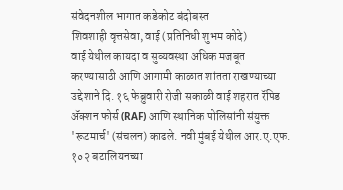संवेदनशील भागात कडेकोट बंदोबस्त
शिवशाही वृत्तसेवा, वाई (प्रतिनिधी शुभम कोदे)
वाई येथील कायदा व सुव्यवस्था अधिक मजबूत करण्यासाठी आणि आगामी काळात शांतता राखण्याच्या उद्देशाने दि. १६ फेब्रुवारी रोजी सकाळी वाई शहरात रॅपिड ॲक्शन फोर्स (RAF) आणि स्थानिक पोलिसांनी संयुक्त 'रूटमार्च' (संचलन) काढले. नवी मुंबई येथील आर.ए.एफ. १०२ बटालियनच्या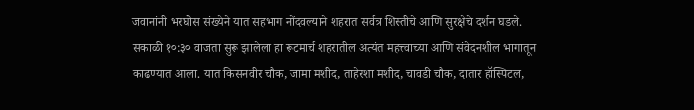जवानांनी भरघोस संख्येने यात सहभाग नोंदवल्याने शहरात सर्वत्र शिस्तीचे आणि सुरक्षेचे दर्शन घडले.
सकाळी १०:३० वाजता सुरू झालेला हा रूटमार्च शहरातील अत्यंत महत्त्वाच्या आणि संवेदनशील भागातून काढण्यात आला. यात किसनवीर चौक, जामा मशीद, ताहेरशा मशीद, चावडी चौक, दातार हॉस्पिटल,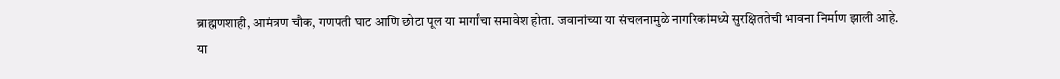ब्राह्मणशाही, आमंत्रण चौक, गणपती घाट आणि छोटा पूल या मार्गांचा समावेश होता. जवानांच्या या संचलनामुळे नागरिकांमध्ये सुरक्षिततेची भावना निर्माण झाली आहे.
या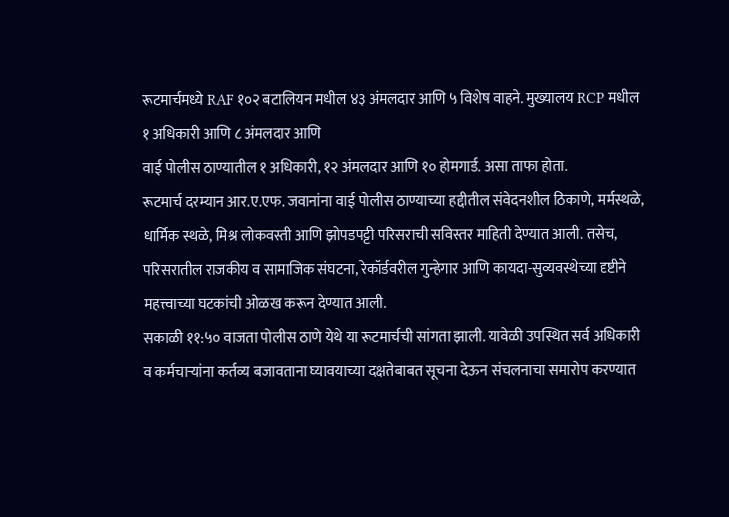रूटमार्चमध्ये RAF १०२ बटालियन मधील ४३ अंमलदार आणि ५ विशेष वाहने. मुख्यालय RCP मधील १ अधिकारी आणि ८ अंमलदार आणि
वाई पोलीस ठाण्यातील १ अधिकारी, १२ अंमलदार आणि १० होमगार्ड. असा ताफा होता.
रूटमार्च दरम्यान आर.ए.एफ. जवानांना वाई पोलीस ठाण्याच्या हद्दीतील संवेदनशील ठिकाणे, मर्मस्थळे, धार्मिक स्थळे, मिश्र लोकवस्ती आणि झोपडपट्टी परिसराची सविस्तर माहिती देण्यात आली. तसेच, परिसरातील राजकीय व सामाजिक संघटना, रेकॉर्डवरील गुन्हेगार आणि कायदा-सुव्यवस्थेच्या दृष्टीने महत्त्वाच्या घटकांची ओळख करून देण्यात आली.
सकाळी ११:५० वाजता पोलीस ठाणे येथे या रूटमार्चची सांगता झाली. यावेळी उपस्थित सर्व अधिकारी व कर्मचाऱ्यांना कर्तव्य बजावताना घ्यावयाच्या दक्षतेबाबत सूचना देऊन संचलनाचा समारोप करण्यात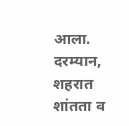आला.
दरम्यान, शहरात शांतता व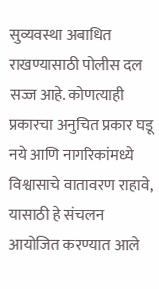सुव्यवस्था अबाधित राखण्यासाठी पोलीस दल सज्ज आहे. कोणत्याही प्रकारचा अनुचित प्रकार घडू नये आणि नागरिकांमध्ये विश्वासाचे वातावरण राहावे, यासाठी हे संचलन आयोजित करण्यात आले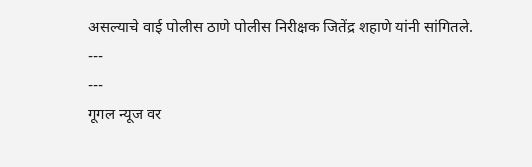असल्याचे वाई पोलीस ठाणे पोलीस निरीक्षक जितेंद्र शहाणे यांनी सांगितले.
---
---
गूगल न्यूज वर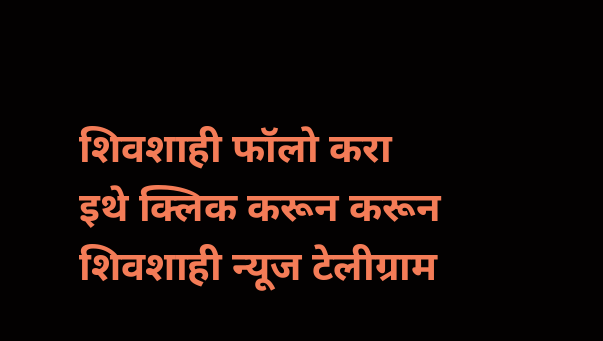शिवशाही फॉलो करा
इथे क्लिक करून करून शिवशाही न्यूज टेलीग्राम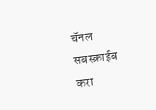चॅनल सबस्क्राईब करा